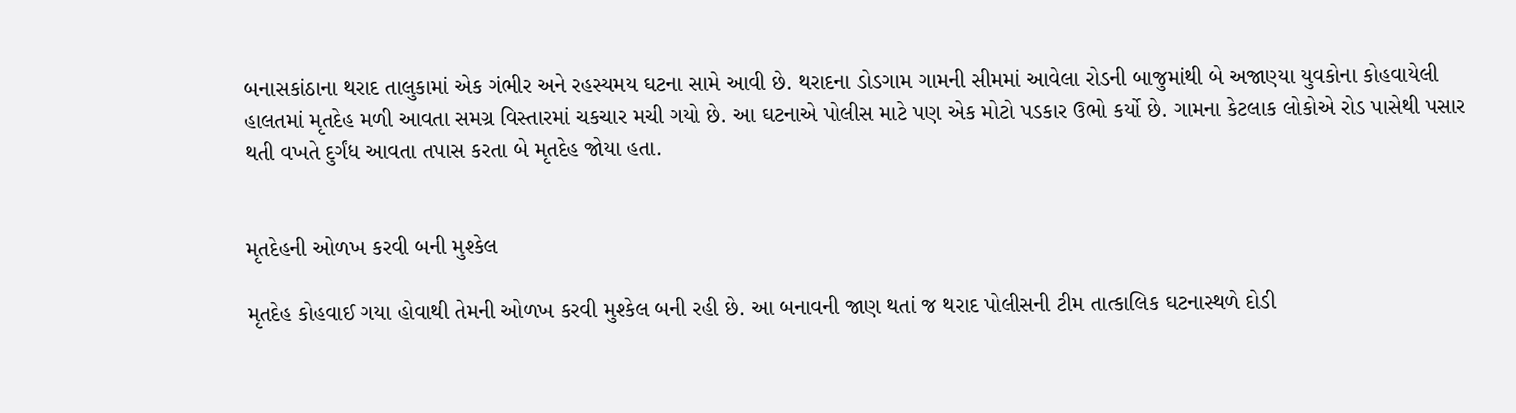બનાસકાંઠાના થરાદ તાલુકામાં એક ગંભીર અને રહસ્યમય ઘટના સામે આવી છે. થરાદના ડોડગામ ગામની સીમમાં આવેલા રોડની બાજુમાંથી બે અજાણ્યા યુવકોના કોહવાયેલી હાલતમાં મૃતદેહ મળી આવતા સમગ્ર વિસ્તારમાં ચકચાર મચી ગયો છે. આ ઘટનાએ પોલીસ માટે પણ એક મોટો પડકાર ઉભો કર્યો છે. ગામના કેટલાક લોકોએ રોડ પાસેથી પસાર થતી વખતે દુર્ગંધ આવતા તપાસ કરતા બે મૃતદેહ જોયા હતા.


મૃતદેહની ઓળખ કરવી બની મુશ્કેલ

મૃતદેહ કોહવાઈ ગયા હોવાથી તેમની ઓળખ કરવી મુશ્કેલ બની રહી છે. આ બનાવની જાણ થતાં જ થરાદ પોલીસની ટીમ તાત્કાલિક ઘટનાસ્થળે દોડી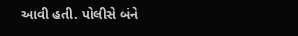આવી હતી. પોલીસે બંને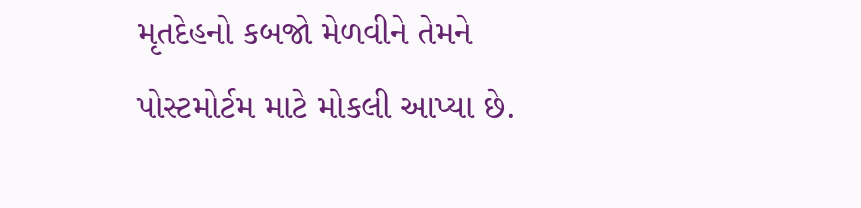મૃતદેહનો કબજો મેળવીને તેમને પોસ્ટમોર્ટમ માટે મોકલી આપ્યા છે.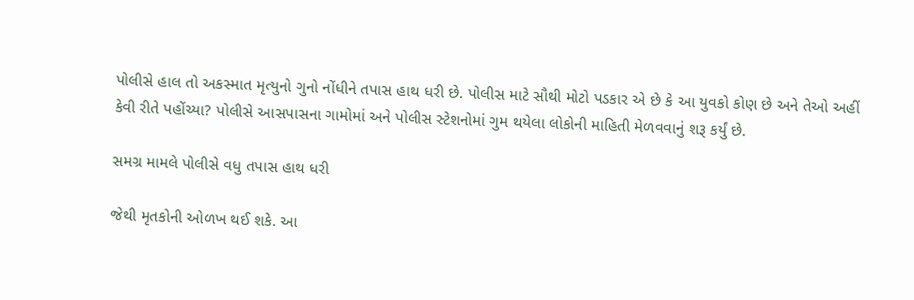પોલીસે હાલ તો અકસ્માત મૃત્યુનો ગુનો નોંધીને તપાસ હાથ ધરી છે. પોલીસ માટે સૌથી મોટો પડકાર એ છે કે આ યુવકો કોણ છે અને તેઓ અહીં કેવી રીતે પહોંચ્યા? પોલીસે આસપાસના ગામોમાં અને પોલીસ સ્ટેશનોમાં ગુમ થયેલા લોકોની માહિતી મેળવવાનું શરૂ કર્યું છે.

સમગ્ર મામલે પોલીસે વધુ તપાસ હાથ ધરી

જેથી મૃતકોની ઓળખ થઈ શકે. આ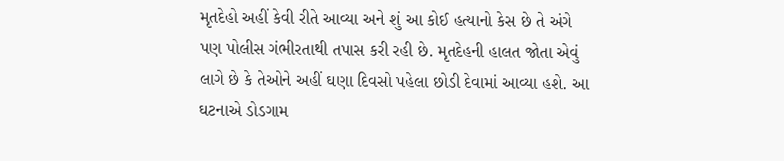મૃતદેહો અહીં કેવી રીતે આવ્યા અને શું આ કોઈ હત્યાનો કેસ છે તે અંગે પણ પોલીસ ગંભીરતાથી તપાસ કરી રહી છે. મૃતદેહની હાલત જોતા એવું લાગે છે કે તેઓને અહીં ઘણા દિવસો પહેલા છોડી દેવામાં આવ્યા હશે. આ ઘટનાએ ડોડગામ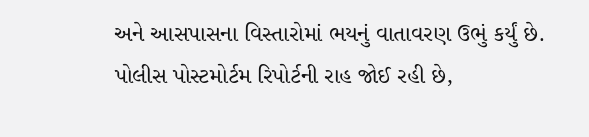અને આસપાસના વિસ્તારોમાં ભયનું વાતાવરણ ઉભું કર્યું છે. પોલીસ પોસ્ટમોર્ટમ રિપોર્ટની રાહ જોઈ રહી છે,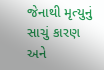જેનાથી મૃત્યુનું સાચું કારણ અને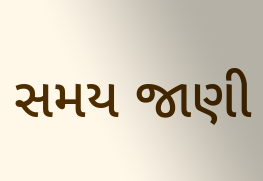સમય જાણી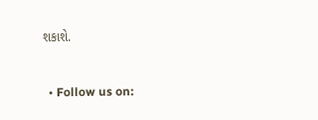શકાશે.


  • Follow us on: